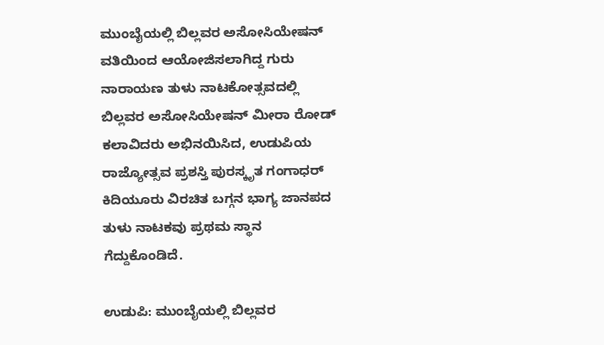ಮುಂಬೈಯಲ್ಲಿ ಬಿಲ್ಲವರ ಅಸೋಸಿಯೇಷನ್ ವತಿಯಿಂದ ಆಯೋಜಿಸಲಾಗಿದ್ದ ಗುರು ನಾರಾಯಣ ತುಳು ನಾಟಕೋತ್ಸವದಲ್ಲಿ ಬಿಲ್ಲವರ ಅಸೋಸಿಯೇಷನ್ ಮೀರಾ ರೋಡ್ ಕಲಾವಿದರು ಅಭಿನಯಿಸಿದ, ಉಡುಪಿಯ ರಾಜ್ಯೋತ್ಸವ ಪ್ರಶಸ್ತಿ ಪುರಸ್ಕೃತ ಗಂಗಾಧರ್ ಕಿದಿಯೂರು ವಿರಚಿತ ಬಗ್ಗನ ಭಾಗ್ಯ ಜಾನಪದ ತುಳು ನಾಟಕವು ಪ್ರಥಮ ಸ್ಥಾನ ಗೆದ್ದುಕೊಂಡಿದೆ.

ಉಡುಪಿ: ಮುಂಬೈಯಲ್ಲಿ ಬಿಲ್ಲವರ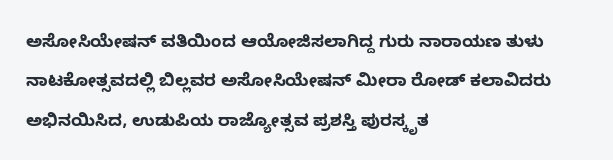ಅಸೋಸಿಯೇಷನ್ ವತಿಯಿಂದ ಆಯೋಜಿಸಲಾಗಿದ್ದ ಗುರು ನಾರಾಯಣ ತುಳು ನಾಟಕೋತ್ಸವದಲ್ಲಿ ಬಿಲ್ಲವರ ಅಸೋಸಿಯೇಷನ್ ಮೀರಾ ರೋಡ್ ಕಲಾವಿದರು ಅಭಿನಯಿಸಿದ, ಉಡುಪಿಯ ರಾಜ್ಯೋತ್ಸವ ಪ್ರಶಸ್ತಿ ಪುರಸ್ಕೃತ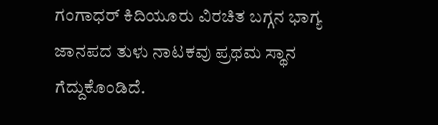ಗಂಗಾಧರ್ ಕಿದಿಯೂರು ವಿರಚಿತ ಬಗ್ಗನ ಭಾಗ್ಯ ಜಾನಪದ ತುಳು ನಾಟಕವು ಪ್ರಥಮ ಸ್ಥಾನ ಗೆದ್ದುಕೊಂಡಿದೆ.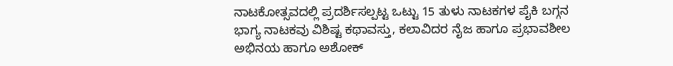ನಾಟಕೋತ್ಸವದಲ್ಲಿ ಪ್ರದರ್ಶಿಸಲ್ಪಟ್ಟ ಒಟ್ಟು 15 ತುಳು ನಾಟಕಗಳ ಪೈಕಿ ಬಗ್ಗನ ಭಾಗ್ಯ ನಾಟಕವು ವಿಶಿಷ್ಟ ಕಥಾವಸ್ತು, ಕಲಾವಿದರ ನೈಜ ಹಾಗೂ ಪ್ರಭಾವಶೀಲ ಅಭಿನಯ ಹಾಗೂ ಅಶೋಕ್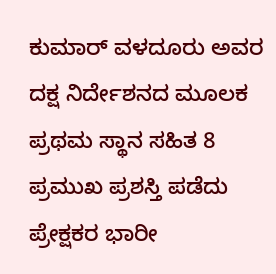ಕುಮಾರ್ ವಳದೂರು ಅವರ ದಕ್ಷ ನಿರ್ದೇಶನದ ಮೂಲಕ ಪ್ರಥಮ ಸ್ಥಾನ ಸಹಿತ 8 ಪ್ರಮುಖ ಪ್ರಶಸ್ತಿ ಪಡೆದು ಪ್ರೇಕ್ಷಕರ ಭಾರೀ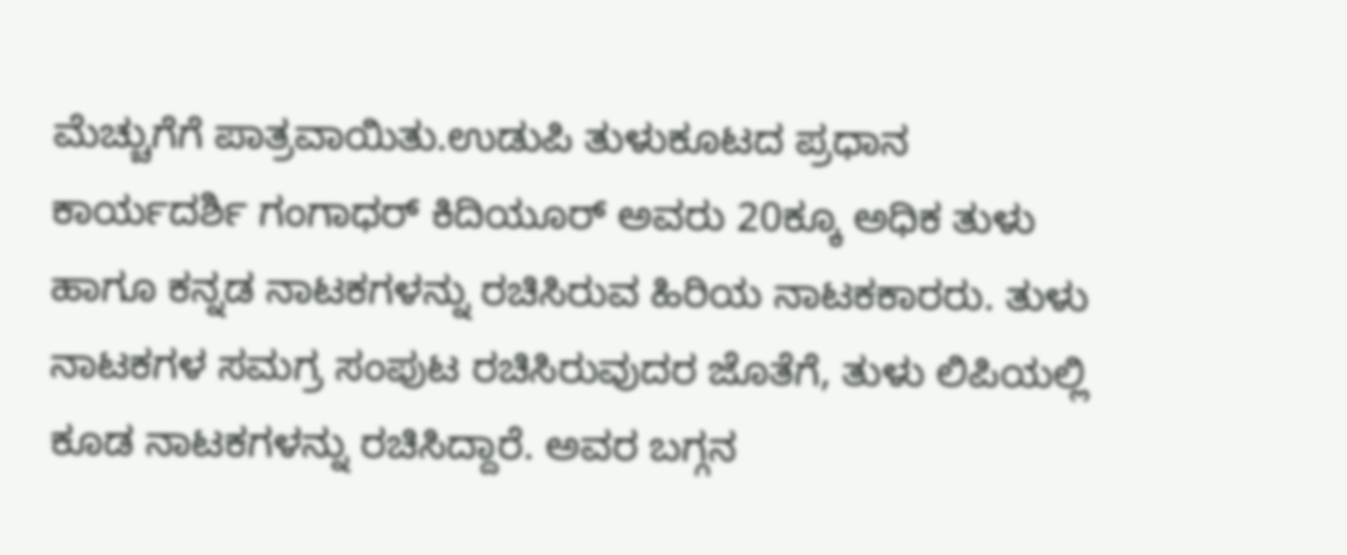ಮೆಚ್ಚುಗೆಗೆ ಪಾತ್ರವಾಯಿತು.ಉಡುಪಿ ತುಳುಕೂಟದ ಪ್ರಧಾನ ಕಾರ್ಯದರ್ಶಿ ಗಂಗಾಧರ್ ಕಿದಿಯೂರ್ ಅವರು 20ಕ್ಕೂ ಅಧಿಕ ತುಳು ಹಾಗೂ ಕನ್ನಡ ನಾಟಕಗಳನ್ನು ರಚಿಸಿರುವ ಹಿರಿಯ ನಾಟಕಕಾರರು. ತುಳು ನಾಟಕಗಳ ಸಮಗ್ರ ಸಂಪುಟ ರಚಿಸಿರುವುದರ ಜೊತೆಗೆ, ತುಳು ಲಿಪಿಯಲ್ಲಿ ಕೂಡ ನಾಟಕಗಳನ್ನು ರಚಿಸಿದ್ದಾರೆ. ಅವರ ಬಗ್ಗನ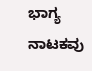ಭಾಗ್ಯ ನಾಟಕವು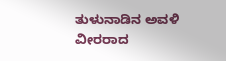ತುಳುನಾಡಿನ ಅವಳಿ ವೀರರಾದ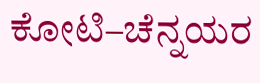ಕೋಟಿ–ಚೆನ್ನಯರ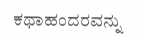ಕಥಾಹಂದರವನ್ನು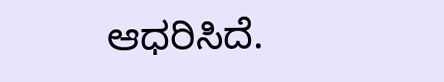ಆಧರಿಸಿದೆ.